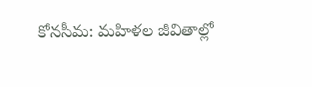కోనసీమ: మహిళల జీవితాల్లో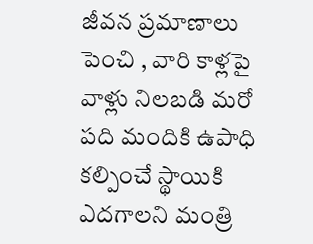జీవన ప్రమాణాలు పెంచి , వారి కాళ్లపై వాళ్లు నిలబడి మరో పది మందికి ఉపాధి కల్పించే స్థాయికి ఎదగాలని మంత్రి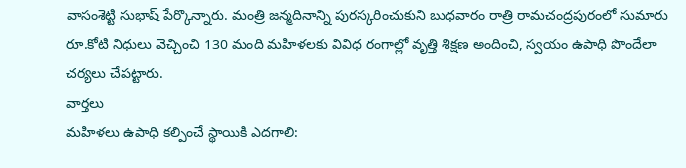వాసంశెట్టి సుభాష్ పేర్కొన్నారు. మంత్రి జన్మదినాన్ని పురస్కరించుకుని బుధవారం రాత్రి రామచంద్రపురంలో సుమారు రూ.కోటి నిధులు వెచ్చించి 130 మంది మహిళలకు వివిధ రంగాల్లో వృత్తి శిక్షణ అందించి, స్వయం ఉపాధి పొందేలా చర్యలు చేపట్టారు.
వార్తలు
మహిళలు ఉపాధి కల్పించే స్థాయికి ఎదగాలి: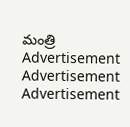మంత్రి
Advertisement
Advertisement
Advertisement